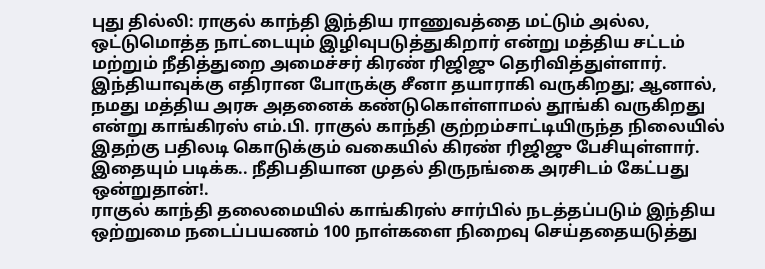புது தில்லி: ராகுல் காந்தி இந்திய ராணுவத்தை மட்டும் அல்ல, ஒட்டுமொத்த நாட்டையும் இழிவுபடுத்துகிறார் என்று மத்திய சட்டம் மற்றும் நீதித்துறை அமைச்சர் கிரண் ரிஜிஜு தெரிவித்துள்ளார்.
இந்தியாவுக்கு எதிரான போருக்கு சீனா தயாராகி வருகிறது; ஆனால், நமது மத்திய அரசு அதனைக் கண்டுகொள்ளாமல் தூங்கி வருகிறது என்று காங்கிரஸ் எம்.பி. ராகுல் காந்தி குற்றம்சாட்டியிருந்த நிலையில் இதற்கு பதிலடி கொடுக்கும் வகையில் கிரண் ரிஜிஜு பேசியுள்ளார்.
இதையும் படிக்க.. நீதிபதியான முதல் திருநங்கை அரசிடம் கேட்பது ஒன்றுதான்!.
ராகுல் காந்தி தலைமையில் காங்கிரஸ் சார்பில் நடத்தப்படும் இந்திய ஒற்றுமை நடைப்பயணம் 100 நாள்களை நிறைவு செய்ததையடுத்து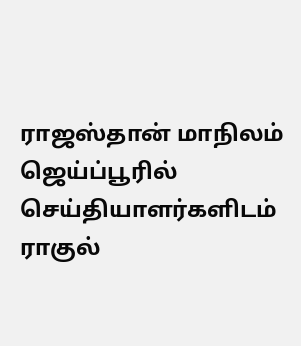ராஜஸ்தான் மாநிலம் ஜெய்ப்பூரில் செய்தியாளர்களிடம் ராகுல்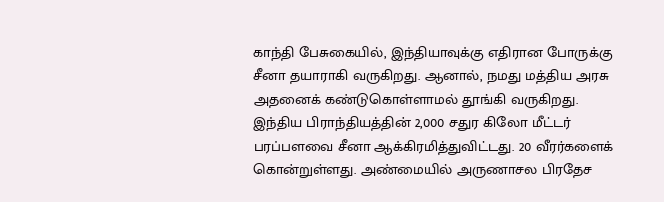காந்தி பேசுகையில், இந்தியாவுக்கு எதிரான போருக்கு சீனா தயாராகி வருகிறது. ஆனால், நமது மத்திய அரசு அதனைக் கண்டுகொள்ளாமல் தூங்கி வருகிறது. இந்திய பிராந்தியத்தின் 2,000 சதுர கிலோ மீட்டர் பரப்பளவை சீனா ஆக்கிரமித்துவிட்டது. 20 வீரர்களைக் கொன்றுள்ளது. அண்மையில் அருணாசல பிரதேச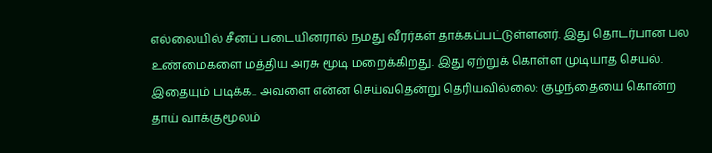எல்லையில் சீனப் படையினரால் நமது வீரர்கள் தாக்கப்பட்டுள்ளனர். இது தொடர்பான பல உண்மைகளை மத்திய அரசு மூடி மறைக்கிறது. இது ஏற்றுக் கொள்ள முடியாத செயல்.
இதையும் படிக்க.. அவளை என்ன செய்வதென்று தெரியவில்லை: குழந்தையை கொன்ற தாய் வாக்குமூலம்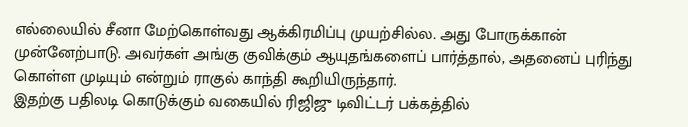எல்லையில் சீனா மேற்கொள்வது ஆக்கிரமிப்பு முயற்சில்ல. அது போருக்கான் முன்னேற்பாடு. அவர்கள் அங்கு குவிக்கும் ஆயுதங்களைப் பார்த்தால், அதனைப் புரிந்து கொள்ள முடியும் என்றும் ராகுல் காந்தி கூறியிருந்தார்.
இதற்கு பதிலடி கொடுக்கும் வகையில் ரிஜிஜு டிவிட்டர் பக்கத்தில்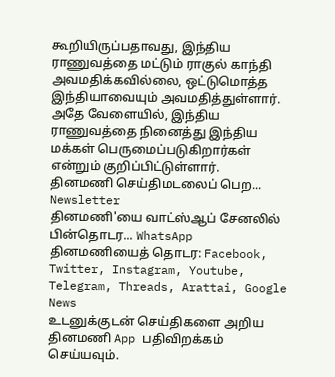கூறியிருப்பதாவது, இந்திய ராணுவத்தை மட்டும் ராகுல் காந்தி அவமதிக்கவில்லை, ஒட்டுமொத்த இந்தியாவையும் அவமதித்துள்ளார். அதே வேளையில், இந்திய ராணுவத்தை நினைத்து இந்திய மக்கள் பெருமைப்படுகிறார்கள் என்றும் குறிப்பிட்டுள்ளார்.
தினமணி செய்திமடலைப் பெற... Newsletter
தினமணி'யை வாட்ஸ்ஆப் சேனலில் பின்தொடர... WhatsApp
தினமணியைத் தொடர: Facebook, Twitter, Instagram, Youtube, Telegram, Threads, Arattai, Google News
உடனுக்குடன் செய்திகளை அறிய தினமணி App பதிவிறக்கம் செய்யவும்.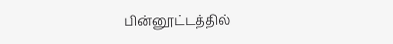பின்னூட்டத்தில்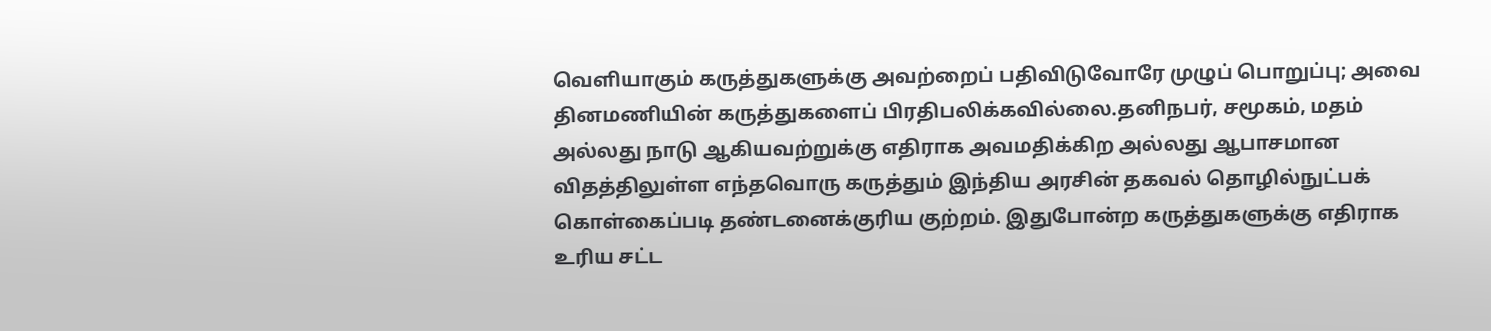வெளியாகும் கருத்துகளுக்கு அவற்றைப் பதிவிடுவோரே முழுப் பொறுப்பு; அவை தினமணியின் கருத்துகளைப் பிரதிபலிக்கவில்லை.தனிநபர், சமூகம், மதம் அல்லது நாடு ஆகியவற்றுக்கு எதிராக அவமதிக்கிற அல்லது ஆபாசமான விதத்திலுள்ள எந்தவொரு கருத்தும் இந்திய அரசின் தகவல் தொழில்நுட்பக் கொள்கைப்படி தண்டனைக்குரிய குற்றம். இதுபோன்ற கருத்துகளுக்கு எதிராக உரிய சட்ட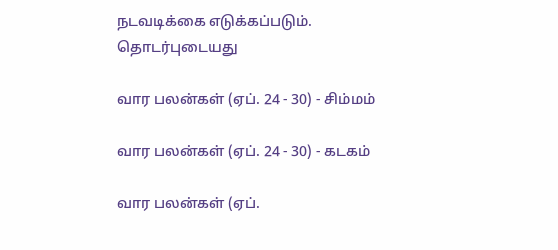நடவடிக்கை எடுக்கப்படும்.
தொடர்புடையது

வார பலன்கள் (ஏப். 24 - 30) - சிம்மம்

வார பலன்கள் (ஏப். 24 - 30) - கடகம்

வார பலன்கள் (ஏப்.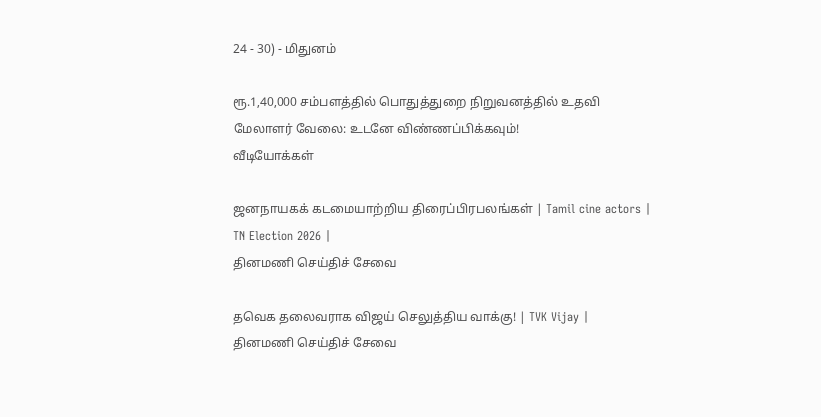24 - 30) - மிதுனம்

ரூ.1,40,000 சம்பளத்தில் பொதுத்துறை நிறுவனத்தில் உதவி மேலாளர் வேலை: உடனே விண்ணப்பிக்கவும்!
வீடியோக்கள்

ஜனநாயகக் கடமையாற்றிய திரைப்பிரபலங்கள் | Tamil cine actors | TN Election 2026 |
தினமணி செய்திச் சேவை

தவெக தலைவராக விஜய் செலுத்திய வாக்கு! | TVK Vijay |
தினமணி செய்திச் சேவை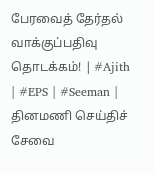பேரவைத் தேர்தல் வாக்குப்பதிவு தொடக்கம்! | #Ajith | #EPS | #Seeman |
தினமணி செய்திச் சேவை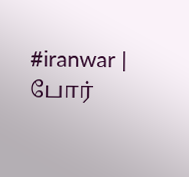#iranwar | போர்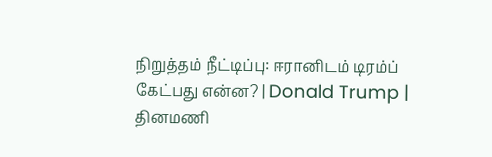நிறுத்தம் நீட்டிப்பு: ஈரானிடம் டிரம்ப் கேட்பது என்ன? | Donald Trump |
தினமணி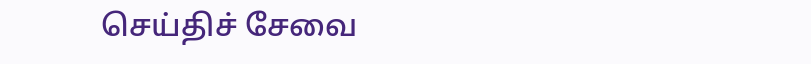செய்திச் சேவை